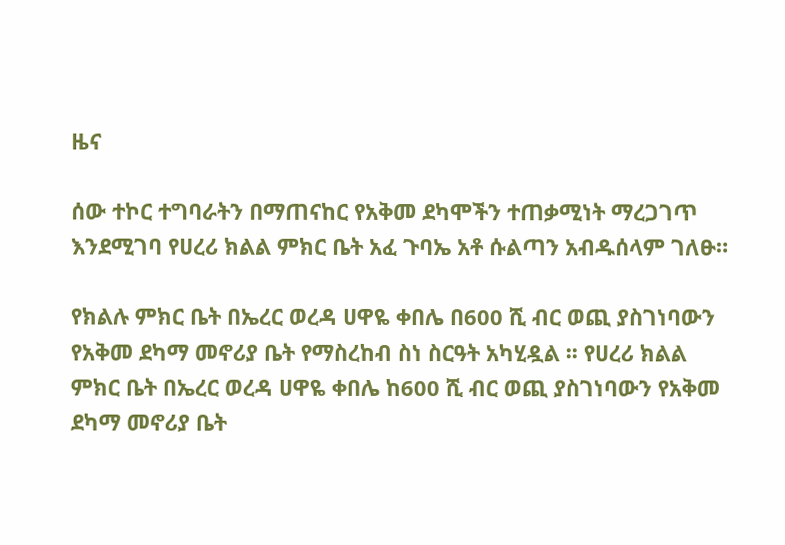ዜና

ሰው ተኮር ተግባራትን በማጠናከር የአቅመ ደካሞችን ተጠቃሚነት ማረጋገጥ እንደሚገባ የሀረሪ ክልል ምክር ቤት አፈ ጉባኤ አቶ ሱልጣን አብዱሰላም ገለፁ።

የክልሉ ምክር ቤት በኤረር ወረዳ ሀዋዬ ቀበሌ በ600 ሺ ብር ወጪ ያስገነባውን የአቅመ ደካማ መኖሪያ ቤት የማስረከብ ስነ ስርዓት አካሂዷል ፡፡ የሀረሪ ክልል ምክር ቤት በኤረር ወረዳ ሀዋዬ ቀበሌ ከ600 ሺ ብር ወጪ ያስገነባውን የአቅመ ደካማ መኖሪያ ቤት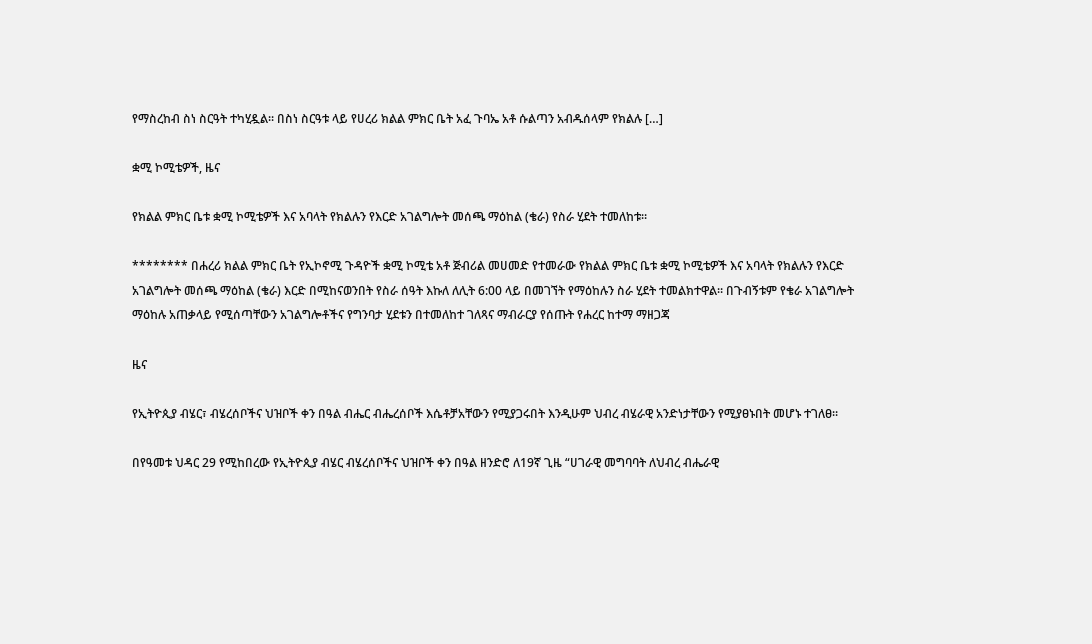የማስረከብ ስነ ስርዓት ተካሂዷል፡፡ በስነ ስርዓቱ ላይ የሀረሪ ክልል ምክር ቤት አፈ ጉባኤ አቶ ሱልጣን አብዱሰላም የክልሉ […]

ቋሚ ኮሚቴዎች, ዜና

የክልል ምክር ቤቱ ቋሚ ኮሚቴዎች እና አባላት የክልሉን የእርድ አገልግሎት መሰጫ ማዕከል (ቄራ) የስራ ሂደት ተመለከቱ።

******** በሐረሪ ክልል ምክር ቤት የኢኮኖሚ ጉዳዮች ቋሚ ኮሚቴ አቶ ጅብሪል መሀመድ የተመራው የክልል ምክር ቤቱ ቋሚ ኮሚቴዎች እና አባላት የክልሉን የእርድ አገልግሎት መሰጫ ማዕከል (ቄራ) እርድ በሚከናወንበት የስራ ሰዓት እኩለ ለሊት 6:00 ላይ በመገኘት የማዕከሉን ስራ ሂደት ተመልክተዋል። በጉብኝቱም የቄራ አገልግሎት ማዕከሉ አጠቃላይ የሚሰጣቸውን አገልግሎቶችና የግንባታ ሂደቱን በተመለከተ ገለጻና ማብራርያ የሰጡት የሐረር ከተማ ማዘጋጃ

ዜና

የኢትዮጲያ ብሄር፣ ብሄረሰቦችና ህዝቦች ቀን በዓል ብሔር ብሔረሰቦች እሴቶቻአቸውን የሚያጋሩበት እንዲሁም ህብረ ብሄራዊ አንድነታቸውን የሚያፀኑበት መሆኑ ተገለፀ።

በየዓመቱ ህዳር 29 የሚከበረው የኢትዮጲያ ብሄር ብሄረሰቦችና ህዝቦች ቀን በዓል ዘንድሮ ለ19ኛ ጊዜ “ሀገራዊ መግባባት ለህብረ ብሔራዊ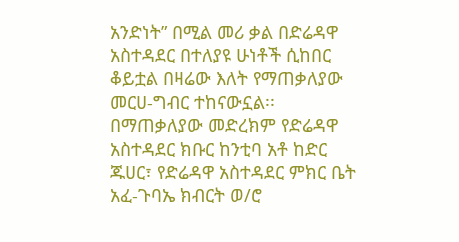አንድነት” በሚል መሪ ቃል በድሬዳዋ አስተዳደር በተለያዩ ሁነቶች ሲከበር ቆይቷል በዛሬው እለት የማጠቃለያው መርሀ-ግብር ተከናውኗል፡፡ በማጠቃለያው መድረክም የድሬዳዋ አስተዳደር ክቡር ከንቲባ አቶ ከድር ጁሀር፣ የድሬዳዋ አስተዳደር ምክር ቤት አፈ-ጉባኤ ክብርት ወ/ሮ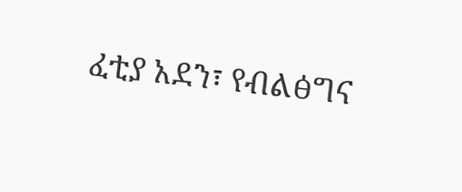ፈቲያ አደን፣ የብልፅግና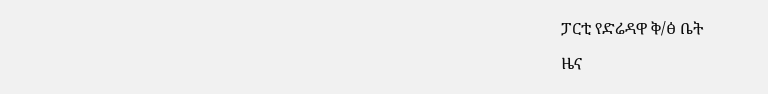ፓርቲ የድሬዳዋ ቅ/ፅ ቤት

ዜና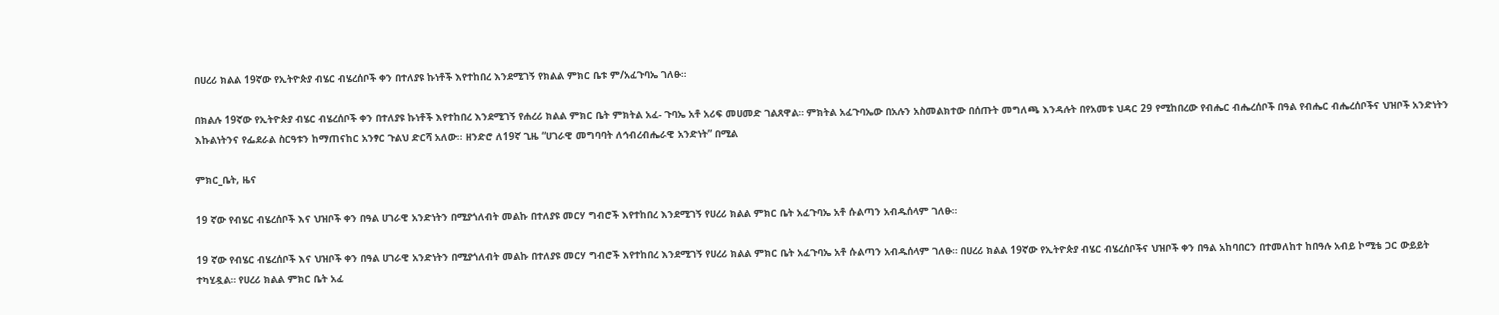በሀረሪ ክልል 19ኛው የኢትዮጵያ ብሄር ብሄረሰቦች ቀን በተለያዩ ኩነቶች እየተከበረ እንደሚገኝ የክልል ምክር ቤቱ ም/አፈጉባኤ ገለፁ።

በክልሉ 19ኛው የኢትዮጵያ ብሄር ብሄረሰቦች ቀን በተለያዩ ኩነቶች እየተከበረ እንደሚገኝ የሐረሪ ክልል ምክር ቤት ምክትል አፈ- ጉባኤ አቶ አሪፍ መሀመድ ገልጸዋል። ምክትል አፈጉባኤው በአሉን አስመልክተው በሰጡት መግለጫ እንዳሉት በየአመቱ ህዳር 29 የሚከበረው የብሔር ብሔረሰቦች በዓል የብሔር ብሔረሰቦችና ህዝቦች አንድነትን እኩልነትንና የፌደራል ስርዓቱን ከማጠናከር አንፃር ጉልህ ድርሻ አለው፡፡ ዘንድሮ ለ19ኛ ጊዜ “ሀገራዊ መግባባት ለኅብረብሔራዊ አንድነት” በሚል

ምክር_ቤት, ዜና

19 ኛው የብሄር ብሄረሰቦች እና ህዝቦች ቀን በዓል ሀገራዊ አንድነትን በሚያጎለብት መልኩ በተለያዩ መርሃ ግብሮች እየተከበረ እንደሚገኝ የሀረሪ ክልል ምክር ቤት አፈጉባኤ አቶ ሱልጣን አብዱሰላም ገለፁ።

19 ኛው የብሄር ብሄረሰቦች እና ህዝቦች ቀን በዓል ሀገራዊ አንድነትን በሚያጎለብት መልኩ በተለያዩ መርሃ ግብሮች እየተከበረ እንደሚገኝ የሀረሪ ክልል ምክር ቤት አፈጉባኤ አቶ ሱልጣን አብዱሰላም ገለፁ። በሀረሪ ክልል 19ኛው የኢትዮጵያ ብሄር ብሄረሰቦችና ህዝቦች ቀን በዓል አከባበርን በተመለከተ ከበዓሉ አብይ ኮሚቴ ጋር ውይይት ተካሂዷል። የሀረሪ ክልል ምክር ቤት አፈ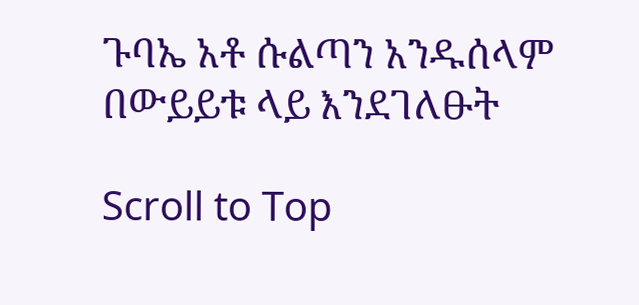ጉባኤ አቶ ሱልጣን አንዱሰላም በውይይቱ ላይ እንደገለፁት

Scroll to Top